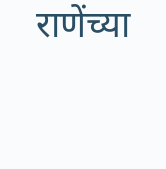राणेंच्या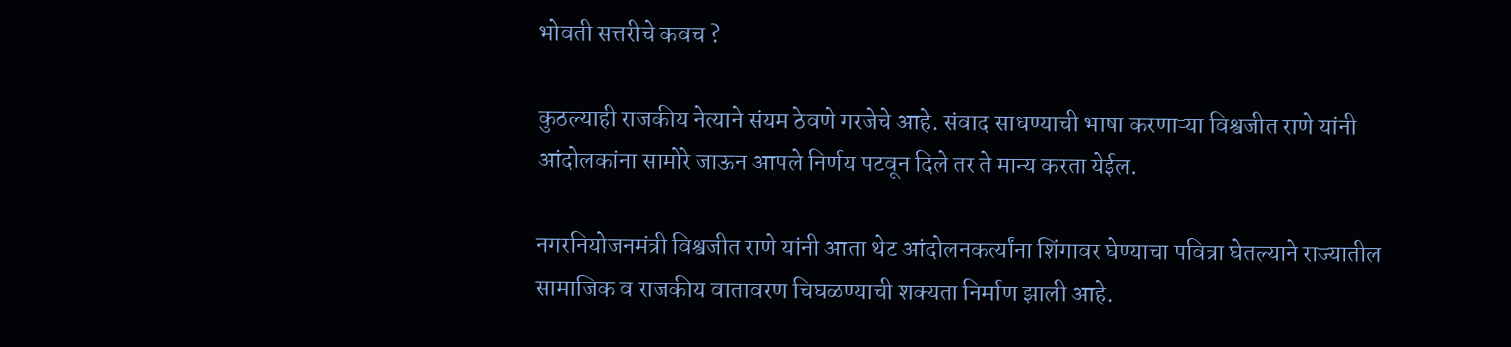भोवती सत्तरीचे कवच ?

कुठल्याही राजकीय नेत्याने संयम ठेवणे गरजेचे आहे. संवाद साधण्याची भाषा करणाऱ्या विश्वजीत राणे यांनी आंदोलकांना सामोरे जाऊन आपले निर्णय पटवून दिले तर ते मान्य करता येईल.

नगरनियोजनमंत्री विश्वजीत राणे यांनी आता थेट आंदोलनकर्त्यांना शिंगावर घेण्याचा पवित्रा घेतल्याने राज्यातील सामाजिक व राजकीय वातावरण चिघळण्याची शक्यता निर्माण झाली आहे.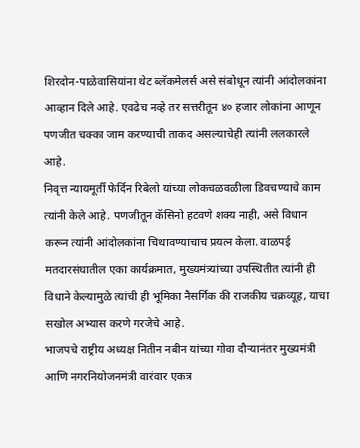शिरदोन-पाळेवासियांना थेट ब्लॅकमेलर्स असे संबोधून त्यांनी आंदोलकांना आव्हान दिले आहे. एवढेच नव्हे तर सत्तरीतून ४० हजार लोकांना आणून पणजीत चक्का जाम करण्याची ताकद असल्याचेही त्यांनी ललकारले आहे.
निवृत्त न्यायमूर्ती फेर्दिन रिबेलो यांच्या लोकचळवळीला डिवचण्याचे काम त्यांनी केले आहे. पणजीतून कॅसिनो हटवणे शक्य नाही, असे विधान करून त्यांनी आंदोलकांना चिथावण्याचाच प्रयत्न केला. वाळपई मतदारसंघातील एका कार्यक्रमात, मुख्यमंत्र्यांच्या उपस्थितीत त्यांनी ही विधाने केल्यामुळे त्यांची ही भूमिका नैसर्गिक की राजकीय चक्रव्यूह, याचा सखोल अभ्यास करणे गरजेचे आहे.
भाजपचे राष्ट्रीय अध्यक्ष नितीन नबीन यांच्या गोवा दौऱ्यानंतर मुख्यमंत्री आणि नगरनियोजनमंत्री वारंवार एकत्र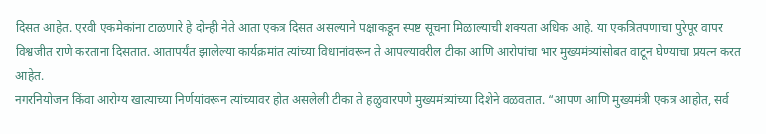दिसत आहेत. एरवी एकमेकांना टाळणारे हे दोन्ही नेते आता एकत्र दिसत असल्याने पक्षाकडून स्पष्ट सूचना मिळाल्याची शक्यता अधिक आहे. या एकत्रितपणाचा पुरेपूर वापर विश्वजीत राणे करताना दिसतात. आतापर्यंत झालेल्या कार्यक्रमांत त्यांच्या विधानांवरून ते आपल्यावरील टीका आणि आरोपांचा भार मुख्यमंत्र्यांसोबत वाटून घेण्याचा प्रयत्न करत आहेत.
नगरनियोजन किंवा आरोग्य खात्याच्या निर्णयांवरून त्यांच्यावर होत असलेली टीका ते हळुवारपणे मुख्यमंत्र्यांच्या दिशेने वळवतात. “आपण आणि मुख्यमंत्री एकत्र आहोत, सर्व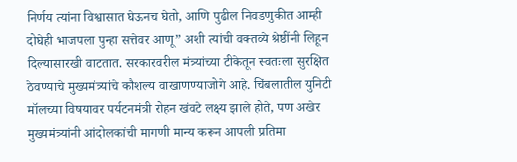निर्णय त्यांना विश्वासात घेऊनच घेतो, आणि पुढील निवडणुकीत आम्ही दोघेही भाजपला पुन्हा सत्तेवर आणू” अशी त्यांची वक्तव्ये श्रेष्ठींनी लिहून दिल्यासारखी वाटतात. सरकारवरील मंत्र्यांच्या टीकेतून स्वतःला सुरक्षित ठेवण्याचे मुख्यमंत्र्यांचे कौशल्य वाखाणण्याजोगे आहे. चिंबलातील युनिटी मॉलच्या विषयावर पर्यटनमंत्री रोहन खंवटे लक्ष्य झाले होते, पण अखेर मुख्यमंत्र्यांनी आंदोलकांची मागणी मान्य करून आपली प्रतिमा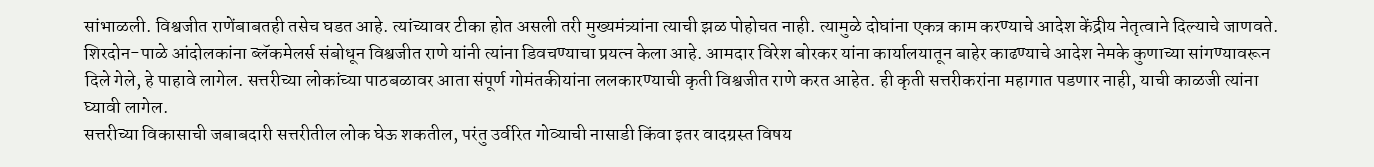सांभाळली. विश्वजीत राणेंबाबतही तसेच घडत आहे. त्यांच्यावर टीका होत असली तरी मुख्यमंत्र्यांना त्याची झळ पोहोचत नाही. त्यामुळे दोघांना एकत्र काम करण्याचे आदेश केंद्रीय नेतृत्वाने दिल्याचे जाणवते.
शिरदोन-पाळे आंदोलकांना ब्लॅकमेलर्स संबोधून विश्वजीत राणे यांनी त्यांना डिवचण्याचा प्रयत्न केला आहे. आमदार विरेश बोरकर यांना कार्यालयातून बाहेर काढण्याचे आदेश नेमके कुणाच्या सांगण्यावरून दिले गेले, हे पाहावे लागेल. सत्तरीच्या लोकांच्या पाठबळावर आता संपूर्ण गोमंतकीयांना ललकारण्याची कृती विश्वजीत राणे करत आहेत. ही कृती सत्तरीकरांना महागात पडणार नाही, याची काळजी त्यांना घ्यावी लागेल.
सत्तरीच्या विकासाची जबाबदारी सत्तरीतील लोक घेऊ शकतील, परंतु उर्वरित गोव्याची नासाडी किंवा इतर वादग्रस्त विषय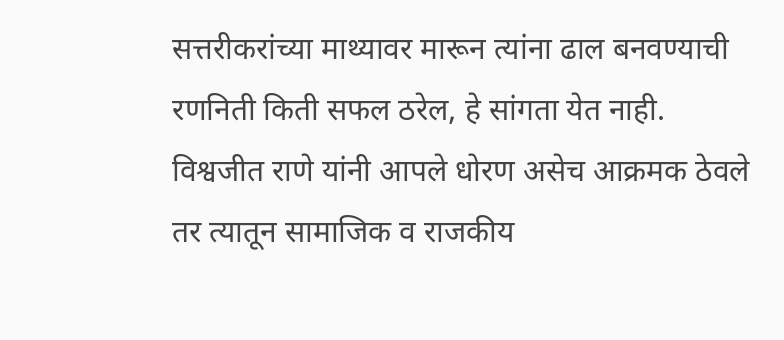सत्तरीकरांच्या माथ्यावर मारून त्यांना ढाल बनवण्याची रणनिती किती सफल ठरेल, हे सांगता येत नाही. विश्वजीत राणे यांनी आपले धोरण असेच आक्रमक ठेवले तर त्यातून सामाजिक व राजकीय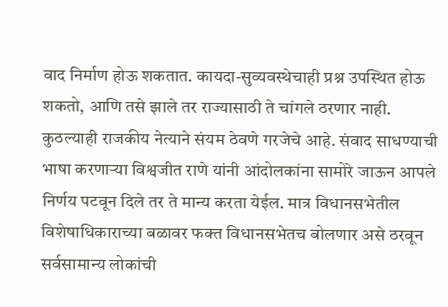वाद निर्माण होऊ शकतात. कायदा-सुव्यवस्थेचाही प्रश्न उपस्थित होऊ शकतो, आणि तसे झाले तर राज्यासाठी ते चांगले ठरणार नाही.
कुठल्याही राजकीय नेत्याने संयम ठेवणे गरजेचे आहे. संवाद साधण्याची भाषा करणाऱ्या विश्वजीत राणे यांनी आंदोलकांना सामोरे जाऊन आपले निर्णय पटवून दिले तर ते मान्य करता येईल. मात्र विधानसभेतील विशेषाधिकाराच्या बळावर फक्त विधानसभेतच बोलणार असे ठरवून सर्वसामान्य लोकांची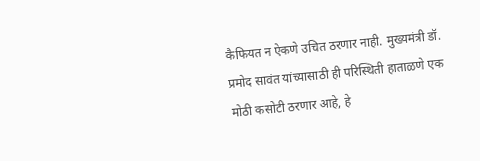कैफियत न ऐकणे उचित ठरणार नाही. मुख्यमंत्री डॉ. प्रमोद सावंत यांच्यासाठी ही परिस्थिती हाताळणे एक मोठी कसोटी ठरणार आहे, हे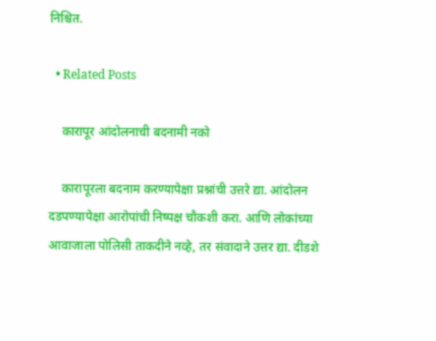निश्चित.

  • Related Posts

    कारापूर आंदोलनाची बदनामी नको

    कारापूरला बदनाम करण्यापेक्षा प्रश्नांची उत्तरे द्या. आंदोलन दडपण्यापेक्षा आरोपांची निष्पक्ष चौकशी करा. आणि लोकांच्या आवाजाला पोलिसी ताकदीने नव्हे, तर संवादाने उत्तर द्या. दीडशे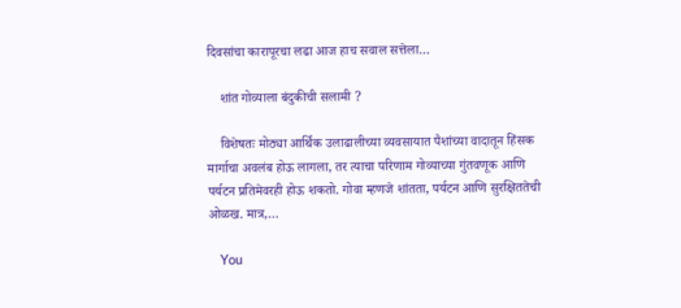दिवसांचा कारापूरचा लढा आज हाच सवाल सत्तेला…

    शांत गोव्याला बंदुकीची सलामी ?

    विशेषतः मोठ्या आर्थिक उलाढालीच्या व्यवसायात पैशांच्या वादातून हिंसक मार्गाचा अवलंब होऊ लागला, तर त्याचा परिणाम गोव्याच्या गुंतवणूक आणि पर्यटन प्रतिमेवरही होऊ शकतो. गोवा म्हणजे शांतता, पर्यटन आणि सुरक्षिततेची ओळख. मात्र,…

    You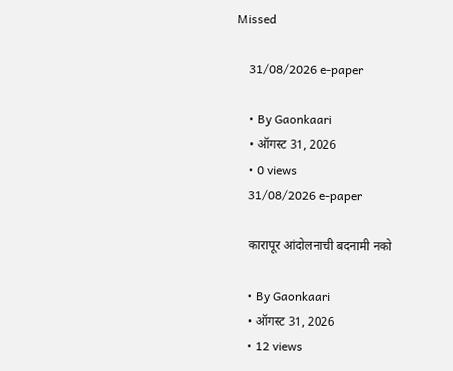Missed

    31/08/2026 e-paper

    • By Gaonkaari
    • ऑगस्ट 31, 2026
    • 0 views
    31/08/2026 e-paper

    कारापूर आंदोलनाची बदनामी नको

    • By Gaonkaari
    • ऑगस्ट 31, 2026
    • 12 views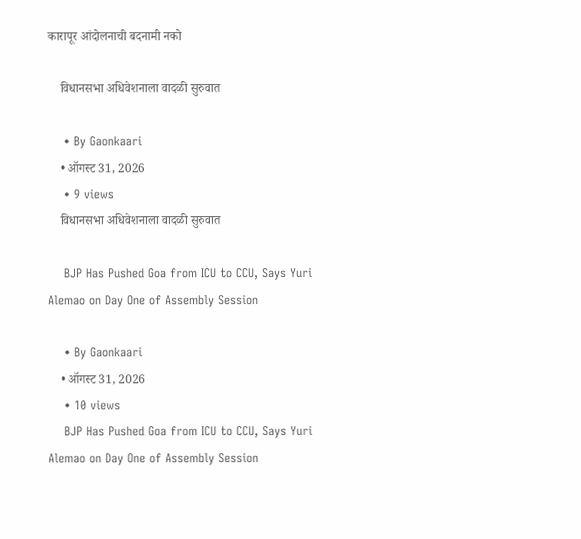कारापूर आंदोलनाची बदनामी नको

    विधानसभा अधिवेशनाला वादळी सुरुवात

    • By Gaonkaari
    • ऑगस्ट 31, 2026
    • 9 views
    विधानसभा अधिवेशनाला वादळी सुरुवात

    BJP Has Pushed Goa from ICU to CCU, Says Yuri Alemao on Day One of Assembly Session

    • By Gaonkaari
    • ऑगस्ट 31, 2026
    • 10 views
    BJP Has Pushed Goa from ICU to CCU, Says Yuri Alemao on Day One of Assembly Session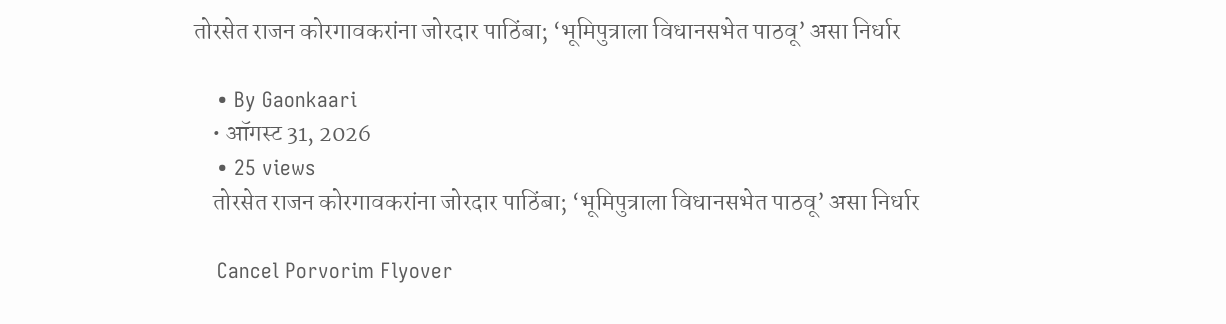तोरसेत राजन कोरगावकरांना जोरदार पाठिंबा; ‘भूमिपुत्राला विधानसभेत पाठवू’ असा निर्धार

    • By Gaonkaari
    • ऑगस्ट 31, 2026
    • 25 views
    तोरसेत राजन कोरगावकरांना जोरदार पाठिंबा; ‘भूमिपुत्राला विधानसभेत पाठवू’ असा निर्धार

    Cancel Porvorim Flyover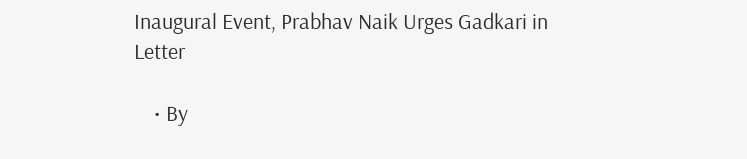Inaugural Event, Prabhav Naik Urges Gadkari in Letter

    • By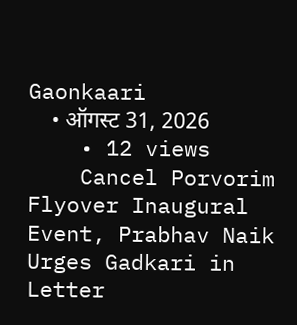Gaonkaari
    • ऑगस्ट 31, 2026
    • 12 views
    Cancel Porvorim Flyover Inaugural Event, Prabhav Naik Urges Gadkari in Letter